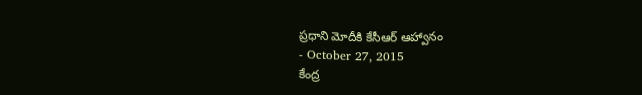ప్రధాని మోదీకి కేసీఆర్ ఆహ్వానం
- October 27, 2015
కేంద్ర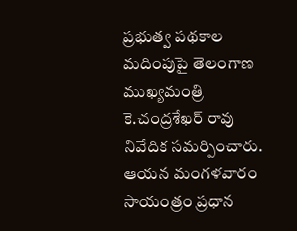ప్రభుత్వ పథకాల మదింపుపై తెలంగాణ ముఖ్యమంత్రి కె.చంద్రశేఖర్ రావు నివేదిక సమర్పించారు. ఆయన మంగళవారం సాయంత్రం ప్రధాన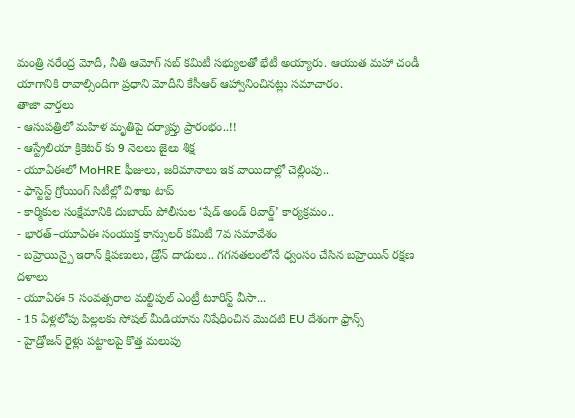మంత్రి నరేంద్ర మోదీ, నీతి ఆమోగ్ సబ్ కమిటీ సభ్యులతో భేటీ అయ్యారు. ఆయుత మహా చండీ యాగానికి రావాల్సిందిగా ప్రధాని మోదీని కేసీఆర్ ఆహ్వానించినట్లు సమాచారం.
తాజా వార్తలు
- ఆసుపత్రిలో మహిళ మృతిపై దర్యాప్తు ప్రారంభం..!!
- ఆస్ట్రేలియా క్రికెటర్ కు 9 నెలలు జైలు శిక్ష
- యూఏఈలో MoHRE ఫీజులు, జరిమానాలు ఇక వాయిదాల్లో చెల్లింపు..
- ఫాస్టెస్ట్ గ్రోయింగ్ సిటీల్లో విశాఖ టాప్
- కార్మికుల సంక్షేమానికి దుబాయ్ పోలీసుల ‘షేడ్ అండ్ రివార్డ్’ కార్యక్రమం..
- భారత్–యూఏఈ సంయుక్త కాన్సులర్ కమిటీ 7వ సమావేశం
- బహ్రెయిన్పై ఇరాన్ క్షిపణులు, డ్రోన్ దాడులు.. గగనతలంలోనే ధ్వంసం చేసిన బహ్రెయిన్ రక్షణ దళాలు
- యూఏఈ 5 సంవత్సరాల మల్టిపుల్ ఎంట్రీ టూరిస్ట్ వీసా...
- 15 ఏళ్లలోపు పిల్లలకు సోషల్ మీడియాను నిషేధించిన మొదటి EU దేశంగా ఫ్రాన్స్
- హైడ్రోజన్ రైళ్లు పట్టాలపై కొత్త మలుపు